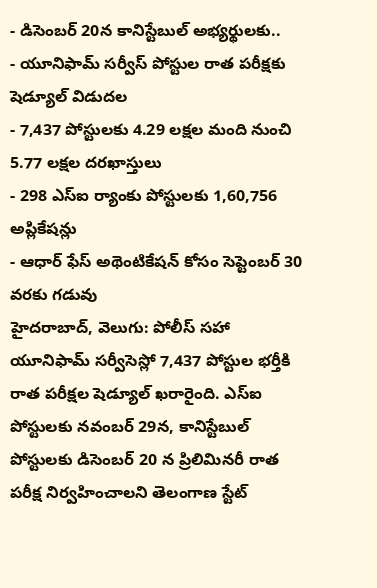- డిసెంబర్ 20న కానిస్టేబుల్ అభ్యర్థులకు..
- యూనిఫామ్ సర్వీస్ పోస్టుల రాత పరీక్షకు షెడ్యూల్ విడుదల
- 7,437 పోస్టులకు 4.29 లక్షల మంది నుంచి 5.77 లక్షల దరఖాస్తులు
- 298 ఎస్ఐ ర్యాంకు పోస్టులకు 1,60,756 అప్లికేషన్లు
- ఆధార్ ఫేస్ అథెంటికేషన్ కోసం సెప్టెంబర్ 30 వరకు గడువు
హైదరాబాద్, వెలుగు: పోలీస్ సహా యూనిఫామ్ సర్వీసెస్లో 7,437 పోస్టుల భర్తీకి రాత పరీక్షల షెడ్యూల్ ఖరారైంది. ఎస్ఐ పోస్టులకు నవంబర్ 29న, కానిస్టేబుల్ పోస్టులకు డిసెంబర్ 20 న ప్రిలిమినరీ రాత పరీక్ష నిర్వహించాలని తెలంగాణ స్టేట్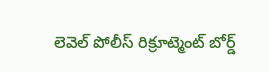లెవెల్ పోలీస్ రిక్రూట్మెంట్ బోర్డ్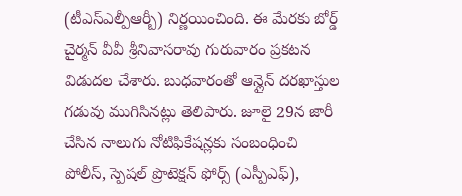(టీఎస్ఎల్పీఆర్బీ) నిర్ణయించింది. ఈ మేరకు బోర్డ్ చైర్మన్ వీవీ శ్రీనివాసరావు గురువారం ప్రకటన విడుదల చేశారు. బుధవారంతో ఆన్లైన్ దరఖాస్తుల గడువు ముగిసినట్లు తెలిపారు. జూలై 29న జారీ చేసిన నాలుగు నోటిఫికేషన్లకు సంబంధించి పోలీస్, స్పెషల్ ప్రొటెక్షన్ ఫోర్స్ (ఎస్పీఎఫ్),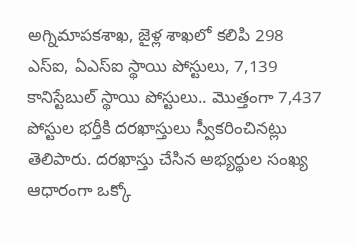అగ్నిమాపకశాఖ, జైళ్ల శాఖలో కలిపి 298 ఎస్ఐ, ఏఎస్ఐ స్థాయి పోస్టులు, 7,139 కానిస్టేబుల్ స్థాయి పోస్టులు.. మొత్తంగా 7,437 పోస్టుల భర్తీకి దరఖాస్తులు స్వీకరించినట్లు తెలిపారు. దరఖాస్తు చేసిన అభ్యర్థుల సంఖ్య ఆధారంగా ఒక్కో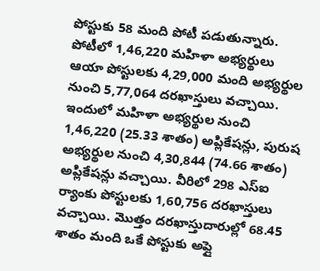పోస్టుకు 58 మంది పోటీ పడుతున్నారు.
పోటీలో 1,46,220 మహిళా అభ్యర్థులు
ఆయా పోస్టులకు 4,29,000 మంది అభ్యర్థుల నుంచి 5,77,064 దరఖాస్తులు వచ్చాయి. ఇందులో మహిళా అభ్యర్థుల నుంచి 1,46,220 (25.33 శాతం) అప్లికేషన్లు, పురుష అభ్యర్థుల నుంచి 4,30,844 (74.66 శాతం) అప్లికేషన్లు వచ్చాయి. వీరిలో 298 ఎస్ఐ ర్యాంకు పోస్టులకు 1,60,756 దరఖాస్తులు వచ్చాయి. మొత్తం దరఖాస్తుదారుల్లో 68.45 శాతం మంది ఒకే పోస్టుకు అప్లై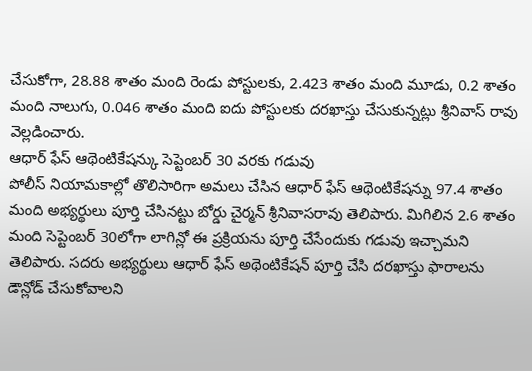చేసుకోగా, 28.88 శాతం మంది రెండు పోస్టులకు, 2.423 శాతం మంది మూడు, 0.2 శాతం మంది నాలుగు, 0.046 శాతం మంది ఐదు పోస్టులకు దరఖాస్తు చేసుకున్నట్లు శ్రీనివాస్ రావు వెల్లడించారు.
ఆధార్ ఫేస్ ఆథెంటికేషన్కు సెప్టెంబర్ 30 వరకు గడువు
పోలీస్ నియామకాల్లో తొలిసారిగా అమలు చేసిన ఆధార్ ఫేస్ ఆథెంటికేషన్ను 97.4 శాతం మంది అభ్యర్థులు పూర్తి చేసినట్టు బోర్డు చైర్మన్ శ్రీనివాసరావు తెలిపారు. మిగిలిన 2.6 శాతం మంది సెప్టెంబర్ 30లోగా లాగిన్లో ఈ ప్రక్రియను పూర్తి చేసేందుకు గడువు ఇచ్చామని తెలిపారు. సదరు అభ్యర్థులు ఆధార్ ఫేస్ అథెంటికేషన్ పూర్తి చేసి దరఖాస్తు ఫారాలను డౌన్లోడ్ చేసుకోవాలని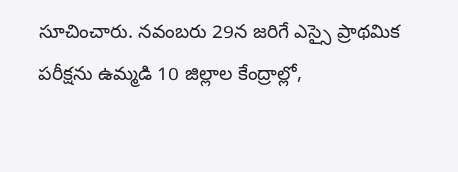సూచించారు. నవంబరు 29న జరిగే ఎస్సై ప్రాథమిక పరీక్షను ఉమ్మడి 10 జిల్లాల కేంద్రాల్లో,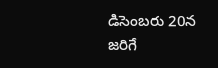డిసెంబరు 20న జరిగే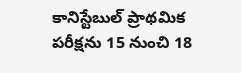కానిస్టేబుల్ ప్రాథమిక పరీక్షను 15 నుంచి 18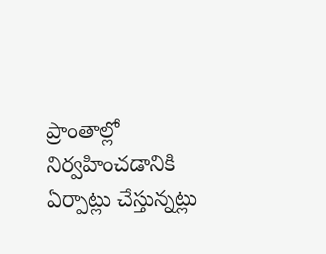ప్రాంతాల్లో నిర్వహించడానికి ఏర్పాట్లు చేస్తున్నట్లు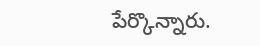పేర్కొన్నారు.